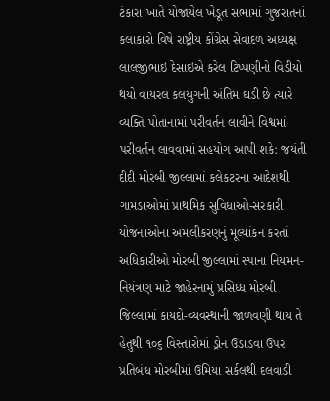ટંકારા ખાતે યોજાયેલ ખેડૂત સભામાં ગુજરાતનાં કલાકારો વિષે રાષ્ટ્રીય કોંગ્રેસ સેવાદળ અધ્યક્ષ લાલજીભાઇ દેસાઇએ કરેલ ટિપ્પણીનો વિડીયો થયો વાયરલ કલયુગની અંતિમ ઘડી છે ત્યારે વ્યક્તિ પોતાનામાં પરીવર્તન લાવીને વિશ્વમાં પરીવર્તન લાવવામાં સહયોગ આપી શકે: જયંતી દીદી મોરબી જીલ્લામાં કલેકટરના આદેશથી ગામડાઓમાં પ્રાથમિક સુવિધાઓ-સરકારી યોજનાઓના અમલીકરણનું મૂલ્યાંકન કરતાં અધિકારીઓ મોરબી જીલ્લામાં સ્પાના નિયમન-નિયંત્રણ માટે જાહેરનામું પ્રસિધ્ધ મોરબી જિલ્લામાં કાયદો-વ્યવસ્થાની જાળવણી થાય તે હેતુથી ૧૦૬ વિસ્તારોમાં ડ્રોન ઉડાડવા ઉપર પ્રતિબંધ મોરબીમાં ઉમિયા સર્કલથી દલવાડી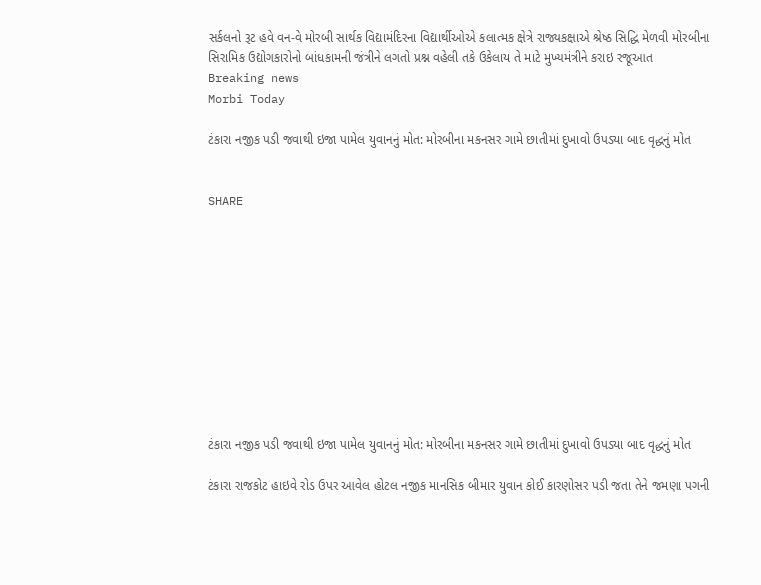સર્કલનો રૂટ હવે વન-વે મોરબી સાર્થક વિદ્યામંદિરના વિદ્યાર્થીઓએ કલાત્મક ક્ષેત્રે રાજ્યકક્ષાએ શ્રેષ્ઠ સિદ્ધિ મેળવી મોરબીના સિરામિક ઉદ્યોગકારોનો બાંધકામની જંત્રીને લગતો પ્રશ્ન વહેલી તકે ઉકેલાય તે માટે મુખ્યમંત્રીને કરાઇ રજૂઆત
Breaking news
Morbi Today

ટંકારા નજીક પડી જવાથી ઇજા પામેલ યુવાનનું મોત: મોરબીના મકનસર ગામે છાતીમાં દુખાવો ઉપડ્યા બાદ વૃદ્ધનું મોત


SHARE











ટંકારા નજીક પડી જવાથી ઇજા પામેલ યુવાનનું મોત: મોરબીના મકનસર ગામે છાતીમાં દુખાવો ઉપડ્યા બાદ વૃદ્ધનું મોત

ટંકારા રાજકોટ હાઇવે રોડ ઉપર આવેલ હોટલ નજીક માનસિક બીમાર યુવાન કોઈ કારણોસર પડી જતા તેને જમણા પગની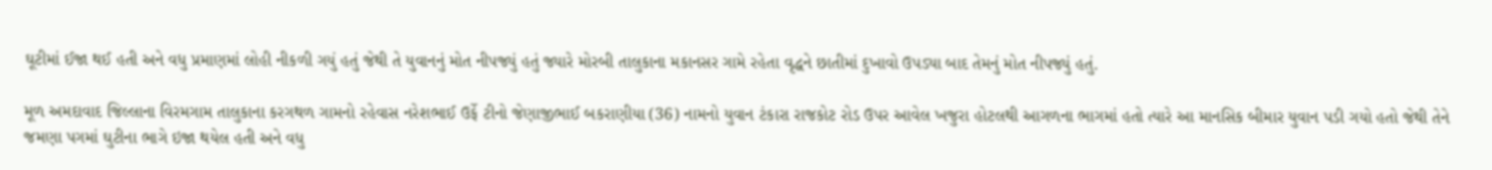ઘૂટીમાં ઈજા થઈ હતી અને વધુ પ્રમાણમાં લોહી નીકળી ગયું હતું જેથી તે યુવાનનું મોત નીપજ્યું હતું જ્યારે મોરબી તાલુકાના મકાનસર ગામે રહેતા વૃદ્ધને છાતીમાં દુખાવો ઉપડ્યા બાદ તેમનું મોત નીપજ્યું હતું.

મૂળ અમદાવાદ જિલ્લાના વિરમગામ તાલુકાના કરગથળ ગામનો રહેવાસ નરેશભાઈ ઉર્ફે ટીનો જેણાજીભાઈ બકરાણીયા (36) નામનો યુવાન ટંકારા રાજકોટ રોડ ઉપર આવેલ ખજુરા હોટલથી આગળના ભાગમાં હતો ત્યારે આ માનસિક બીમાર યુવાન પડી ગયો હતો જેથી તેને જમણા પગમાં ઘુટીના ભાગે ઇજા થયેલ હતી અને વધુ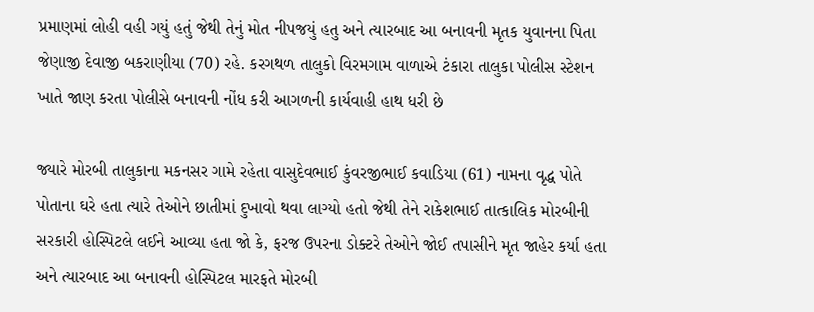પ્રમાણમાં લોહી વહી ગયું હતું જેથી તેનું મોત નીપજયું હતુ અને ત્યારબાદ આ બનાવની મૃતક યુવાનના પિતા જેણાજી દેવાજી બકરાણીયા (70) રહે. કરગથળ તાલુકો વિરમગામ વાળાએ ટંકારા તાલુકા પોલીસ સ્ટેશન ખાતે જાણ કરતા પોલીસે બનાવની નોંધ કરી આગળની કાર્યવાહી હાથ ધરી છે

જ્યારે મોરબી તાલુકાના મકનસર ગામે રહેતા વાસુદેવભાઈ કુંવરજીભાઈ કવાડિયા (61) નામના વૃદ્ધ પોતે પોતાના ઘરે હતા ત્યારે તેઓને છાતીમાં દુખાવો થવા લાગ્યો હતો જેથી તેને રાકેશભાઈ તાત્કાલિક મોરબીની સરકારી હોસ્પિટલે લઈને આવ્યા હતા જો કે, ફરજ ઉપરના ડોક્ટરે તેઓને જોઈ તપાસીને મૃત જાહેર કર્યા હતા અને ત્યારબાદ આ બનાવની હોસ્પિટલ મારફતે મોરબી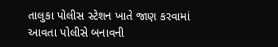તાલુકા પોલીસ સ્ટેશન ખાતે જાણ કરવામાં આવતા પોલીસે બનાવની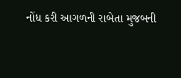નોંધ કરી આગળની રાબેતા મુજબની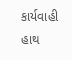કાર્યવાહી હાથ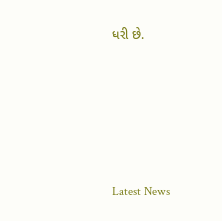ધરી છે.






Latest News